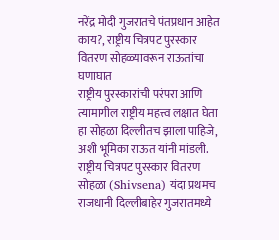नरेंद्र मोदी गुजरातचे पंतप्रधान आहेत काय?, राष्ट्रीय चित्रपट पुरस्कार वितरण सोहळ्यावरून राऊतांचा घणाघात
राष्ट्रीय पुरस्कारांची परंपरा आणि त्यामागील राष्ट्रीय महत्त्व लक्षात घेता हा सोहळा दिल्लीतच झाला पाहिजे, अशी भूमिका राऊत यांनी मांडली.
राष्ट्रीय चित्रपट पुरस्कार वितरण सोहळा (Shivsena) यंदा प्रथमच राजधानी दिल्लीबाहेर गुजरातमध्ये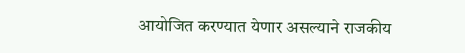आयोजित करण्यात येणार असल्याने राजकीय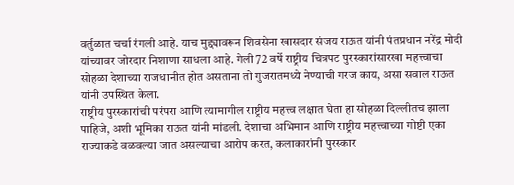वर्तुळात चर्चा रंगली आहे. याच मुद्द्यावरून शिवसेना खासदार संजय राऊत यांनी पंतप्रधान नरेंद्र मोदी यांच्यावर जोरदार निशाणा साधला आहे. गेली 72 वर्षे राष्ट्रीय चित्रपट पुरस्कारांसारखा महत्त्वाचा सोहळा देशाच्या राजधानीत होत असताना तो गुजरातमध्ये नेण्याची गरज काय, असा सवाल राऊत यांनी उपस्थित केला.
राष्ट्रीय पुरस्कारांची परंपरा आणि त्यामागील राष्ट्रीय महत्त्व लक्षात घेता हा सोहळा दिल्लीतच झाला पाहिजे, अशी भूमिका राऊत यांनी मांडली. देशाचा अभिमान आणि राष्ट्रीय महत्त्वाच्या गोष्टी एका राज्याकडे वळवल्या जात असल्याचा आरोप करत, कलाकारांनी पुरस्कार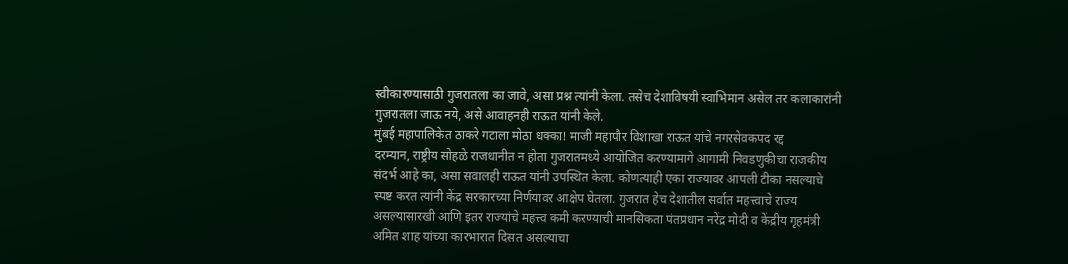स्वीकारण्यासाठी गुजरातला का जावे, असा प्रश्न त्यांनी केला. तसेच देशाविषयी स्वाभिमान असेल तर कलाकारांनी गुजरातला जाऊ नये, असे आवाहनही राऊत यांनी केले.
मुंबई महापालिकेत ठाकरे गटाला मोठा धक्का! माजी महापौर विशाखा राऊत यांचे नगरसेवकपद रद्द
दरम्यान, राष्ट्रीय सोहळे राजधानीत न होता गुजरातमध्ये आयोजित करण्यामागे आगामी निवडणुकीचा राजकीय संदर्भ आहे का, असा सवालही राऊत यांनी उपस्थित केला. कोणत्याही एका राज्यावर आपली टीका नसल्याचे स्पष्ट करत त्यांनी केंद्र सरकारच्या निर्णयावर आक्षेप घेतला. गुजरात हेच देशातील सर्वात महत्त्वाचे राज्य असल्यासारखी आणि इतर राज्यांचे महत्त्व कमी करण्याची मानसिकता पंतप्रधान नरेंद्र मोदी व केंद्रीय गृहमंत्री अमित शाह यांच्या कारभारात दिसत असल्याचा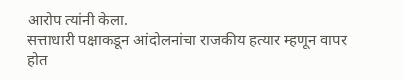आरोप त्यांनी केला.
सत्ताधारी पक्षाकडून आंदोलनांचा राजकीय हत्यार म्हणून वापर होत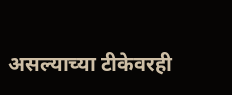असल्याच्या टीकेवरही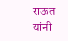राऊत यांनी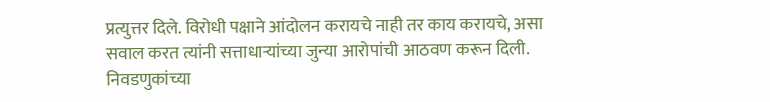प्रत्युत्तर दिले. विरोधी पक्षाने आंदोलन करायचे नाही तर काय करायचे, असा सवाल करत त्यांनी सत्ताधाऱ्यांच्या जुन्या आरोपांची आठवण करून दिली. निवडणुकांच्या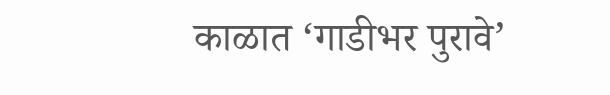काळात ‘गाडीभर पुरावे’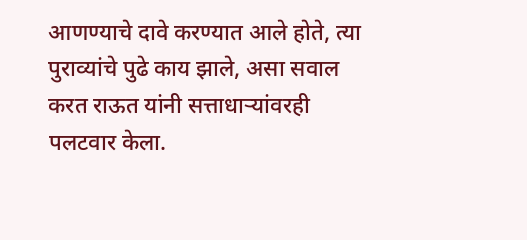आणण्याचे दावे करण्यात आले होते, त्या पुराव्यांचे पुढे काय झाले, असा सवाल करत राऊत यांनी सत्ताधाऱ्यांवरही पलटवार केला.